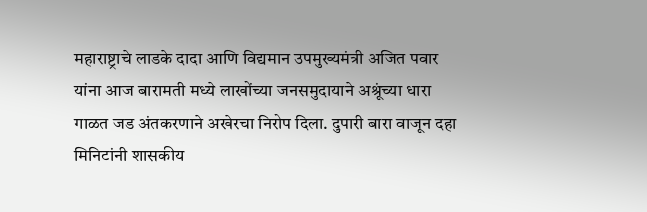महाराष्ट्राचे लाडके दादा आणि विद्यमान उपमुख्यमंत्री अजित पवार यांना आज बारामती मध्ये लाखोंच्या जनसमुदायाने अश्रूंच्या धारा गाळत जड अंतकरणाने अखेरचा निरोप दिला. दुपारी बारा वाजून दहा मिनिटांनी शासकीय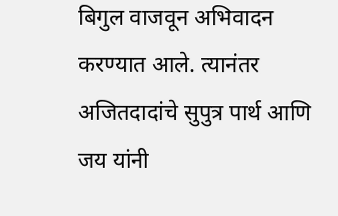बिगुल वाजवून अभिवादन करण्यात आले. त्यानंतर अजितदादांचे सुपुत्र पार्थ आणि जय यांनी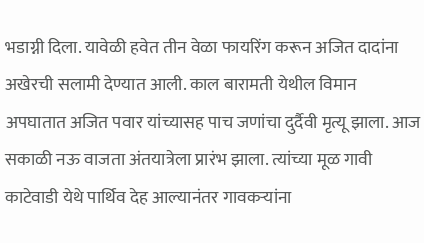भडाग्नी दिला. यावेळी हवेत तीन वेळा फायरिंग करून अजित दादांना अखेरची सलामी देण्यात आली. काल बारामती येथील विमान अपघातात अजित पवार यांच्यासह पाच जणांचा दुर्दैवी मृत्यू झाला. आज सकाळी नऊ वाजता अंतयात्रेला प्रारंभ झाला. त्यांच्या मूळ गावी काटेवाडी येथे पार्थिव देह आल्यानंतर गावकऱ्यांना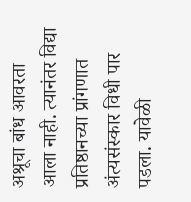अश्रूचा बांध आवरता आला नाही. त्यानंतर विद्या प्रतिष्ठानच्या प्रांगणात अंत्यसंस्कार विधी पार पडला. यावेळी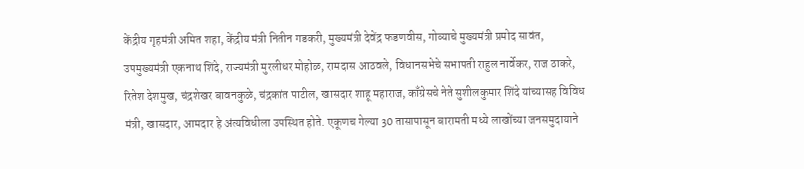केंद्रीय गृहमंत्री अमित शहा, केंद्रीय मंत्री नितीन गडकरी, मुख्यमंत्री देवेंद्र फडणवीस, गोव्याचे मुख्यमंत्री प्रमोद सावंत, उपमुख्यमंत्री एकनाथ शिंदे, राज्यमंत्री मुरलीधर मोहोळ, रामदास आठवले, विधानसभेचे सभापती राहुल नार्वेकर, राज ठाकरे, रितेश देशमुख, चंद्रशेखर बावनकुळे, चंद्रकांत पाटील, खासदार शाहू महाराज, काँग्रेसचे नेते सुशीलकुमार शिंदे यांच्यासह विविध मंत्री, खासदार, आमदार हे अंत्यविधीला उपस्थित होते. एकूणच गेल्या 30 तासापासून बारामती मध्ये लाखोंच्या जनसमुदायाने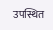उपस्थित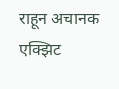राहून अचानक एक्झिट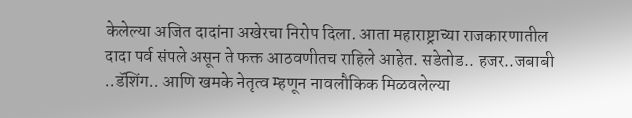केलेल्या अजित दादांना अखेरचा निरोप दिला. आता महाराष्ट्राच्या राजकारणातील दादा पर्व संपले असून ते फक्त आठवणीतच राहिले आहेत. सडेतोड.. हजर..जबाबी ..डॅशिंग.. आणि खमके नेतृत्व म्हणून नावलौकिक मिळवलेल्या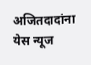अजितदादांना येस न्यूज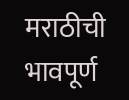मराठीची भावपूर्ण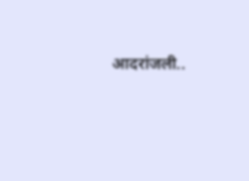आदरांजली..